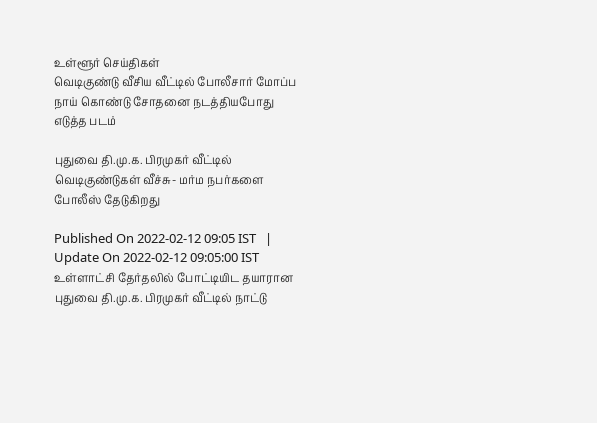உள்ளூர் செய்திகள்
வெடிகுண்டு வீசிய வீட்டில் போலீசார் மோப்ப நாய் கொண்டு சோதனை நடத்தியபோது எடுத்த படம்

புதுவை தி.மு.க. பிரமுகர் வீட்டில் வெடிகுண்டுகள் வீச்சு- மர்ம நபர்களை போலீஸ் தேடுகிறது

Published On 2022-02-12 09:05 IST   |   Update On 2022-02-12 09:05:00 IST
உள்ளாட்சி தேர்தலில் போட்டியிட தயாரான புதுவை தி.மு.க. பிரமுகர் வீட்டில் நாட்டு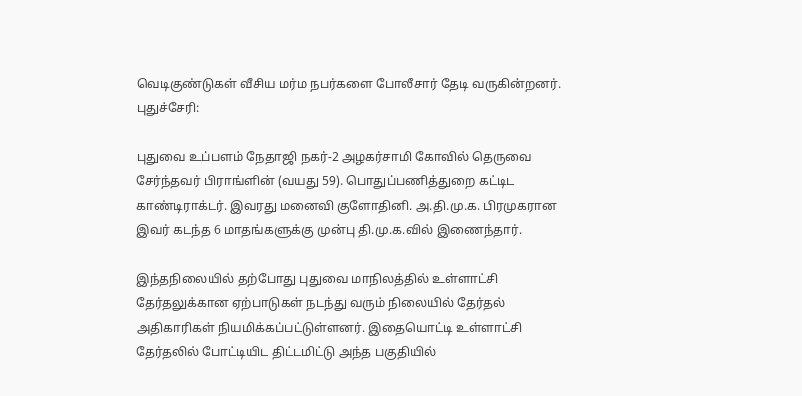வெடிகுண்டுகள் வீசிய மர்ம நபர்களை போலீசார் தேடி வருகின்றனர்.
புதுச்சேரி:

புதுவை உப்பளம் நேதாஜி நகர்-2 அழகர்சாமி கோவில் தெருவை சேர்ந்தவர் பிராங்ளின் (வயது 59). பொதுப்பணித்துறை கட்டிட காண்டிராக்டர். இவரது மனைவி குளோதினி. அ.தி.மு.க. பிரமுகரான இவர் கடந்த 6 மாதங்களுக்கு முன்பு தி.மு.க.வில் இணைந்தார்.

இந்தநிலையில் தற்போது புதுவை மாநிலத்தில் உள்ளாட்சி தேர்தலுக்கான ஏற்பாடுகள் நடந்து வரும் நிலையில் தேர்தல் அதிகாரிகள் நியமிக்கப்பட்டுள்ளனர். இதையொட்டி உள்ளாட்சி தேர்தலில் போட்டியிட திட்டமிட்டு அந்த பகுதியில்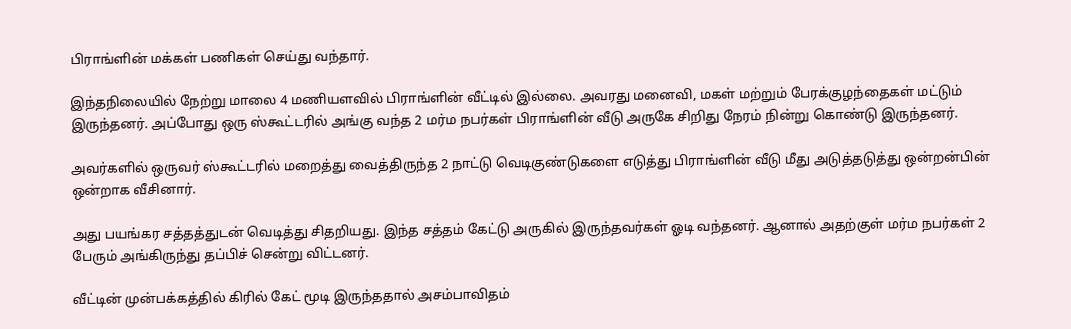பிராங்ளின் மக்கள் பணிகள் செய்து வந்தார்.

இந்தநிலையில் நேற்று மாலை 4 மணியளவில் பிராங்ளின் வீட்டில் இல்லை. அவரது மனைவி, மகள் மற்றும் பேரக்குழந்தைகள் மட்டும் இருந்தனர். அப்போது ஒரு ஸ்கூட்டரில் அங்கு வந்த 2 மர்ம நபர்கள் பிராங்ளின் வீடு அருகே சிறிது நேரம் நின்று கொண்டு இருந்தனர்.

அவர்களில் ஒருவர் ஸ்கூட்டரில் மறைத்து வைத்திருந்த 2 நாட்டு வெடிகுண்டுகளை எடுத்து பிராங்ளின் வீடு மீது அடுத்தடுத்து ஒன்றன்பின் ஒன்றாக வீசினார்.

அது பயங்கர சத்தத்துடன் வெடித்து சிதறியது. இந்த சத்தம் கேட்டு அருகில் இருந்தவர்கள் ஓடி வந்தனர். ஆனால் அதற்குள் மர்ம நபர்கள் 2 பேரும் அங்கிருந்து தப்பிச் சென்று விட்டனர்.

வீட்டின் முன்பக்கத்தில் கிரில் கேட் மூடி இருந்ததால் அசம்பாவிதம்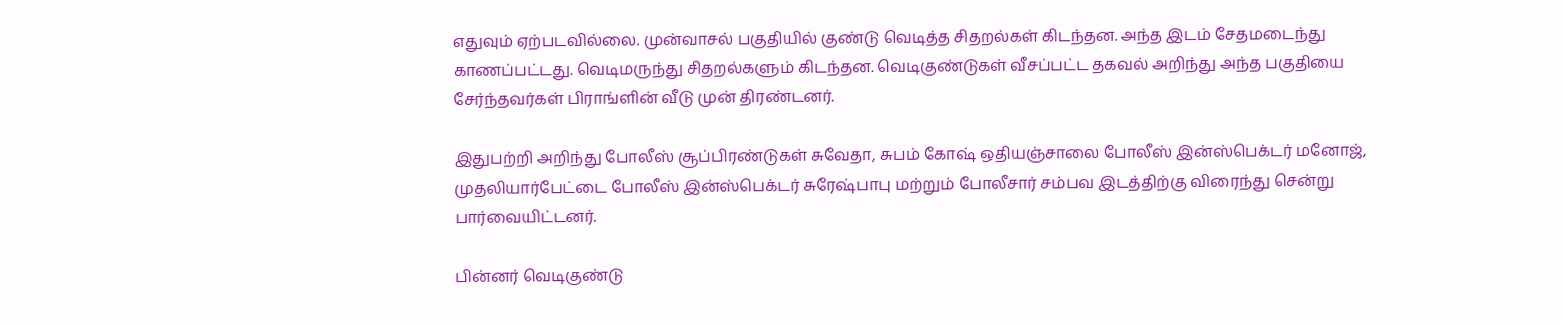எதுவும் ஏற்படவில்லை. முன்வாசல் பகுதியில் குண்டு வெடித்த சிதறல்கள் கிடந்தன. அந்த இடம் சேதமடைந்து காணப்பட்டது. வெடிமருந்து சிதறல்களும் கிடந்தன. வெடிகுண்டுகள் வீசப்பட்ட தகவல் அறிந்து அந்த பகுதியை சேர்ந்தவர்கள் பிராங்ளின் வீடு முன் திரண்டனர்.

இதுபற்றி அறிந்து போலீஸ் சூப்பிரண்டுகள் சுவேதா, சுபம் கோஷ் ஒதியஞ்சாலை போலீஸ் இன்ஸ்பெக்டர் மனோஜ், முதலியார்பேட்டை போலீஸ் இன்ஸ்பெக்டர் சுரேஷ்பாபு மற்றும் போலீசார் சம்பவ இடத்திற்கு விரைந்து சென்று பார்வையிட்டனர்.

பின்னர் வெடிகுண்டு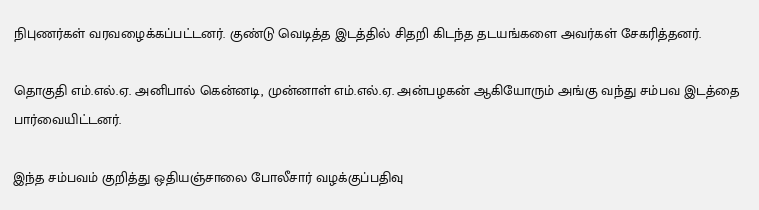நிபுணர்கள் வரவழைக்கப்பட்டனர். குண்டு வெடித்த இடத்தில் சிதறி கிடந்த தடயங்களை அவர்கள் சேகரித்தனர்.

தொகுதி எம்.எல்.ஏ. அனிபால் கென்னடி, முன்னாள் எம்.எல்.ஏ. அன்பழகன் ஆகியோரும் அங்கு வந்து சம்பவ இடத்தை பார்வையிட்டனர்.

இந்த சம்பவம் குறித்து ஒதியஞ்சாலை போலீசார் வழக்குப்பதிவு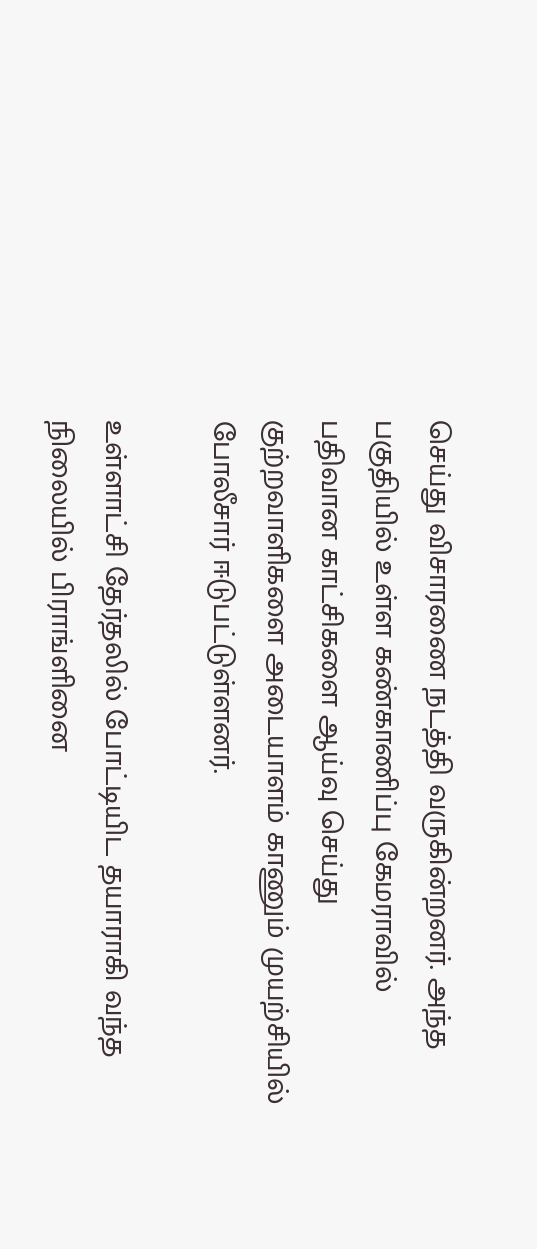செய்து விசாரணை நடத்தி வருகின்றனர். அந்த பகுதியில் உள்ள கண்காணிப்பு கேமராவில் பதிவான காட்சிகளை ஆய்வு செய்து குற்றவாளிகளை அடையாளம் காணும் முயற்சியில் போலீசார் ஈடுபட்டுள்ளனர்.

உள்ளாட்சி தேர்தலில் போட்டியிட தயாராகி வந்த நிலையில் பிராங்ளினை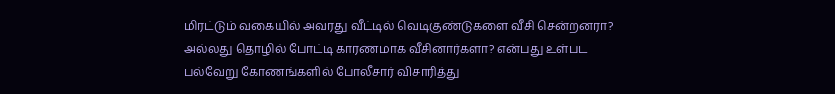மிரட்டும் வகையில் அவரது வீட்டில் வெடிகுண்டுகளை வீசி சென்றனரா? அல்லது தொழில் போட்டி காரணமாக வீசினார்களா? என்பது உள்பட பல்வேறு கோணங்களில் போலீசார் விசாரித்து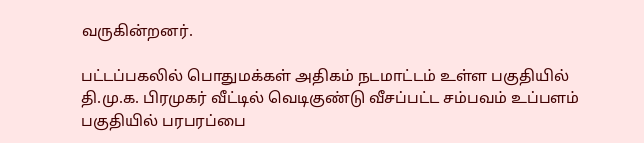வருகின்றனர்.

பட்டப்பகலில் பொதுமக்கள் அதிகம் நடமாட்டம் உள்ள பகுதியில் தி.மு.க. பிரமுகர் வீட்டில் வெடிகுண்டு வீசப்பட்ட சம்பவம் உப்பளம் பகுதியில் பரபரப்பை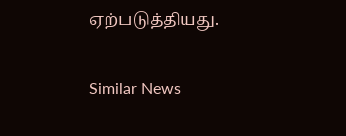ஏற்படுத்தியது.

Similar News